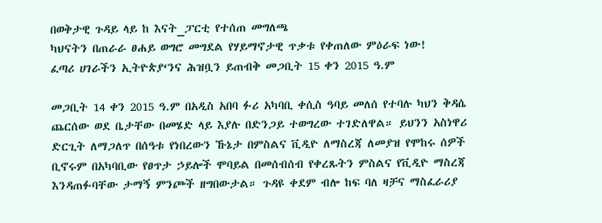በወቅታዊ ጉዳይ ላይ ከ እናት_ፓርቲ የተሰጠ መግለጫ
ካህናትን በጠራራ ፀሐይ ወግሮ መግደል የሃይማኖታዊ ጥቃቱ የቀጠለው ምዕራፍ ነው!
ፈጣሪ ሀገራችን ኢትዮጵያ‘ንና ሕዝቧን ይጠብቅ መጋቢት 15 ቀን 2015 ዓ.ም

መጋቢት 14 ቀን 2015 ዓ.ም በአዲስ አበባ ፉሪ አካባቢ ቀሲስ ዓባይ መለሰ የተባሉ ካህን ቅዳሴ ጨርሰው ወደ ቤታቸው በመሄድ ላይ እያሉ በድንጋይ ተወግረው ተገድለዋል። ይህንን አስነዋሪ ድርጊት ለማጋለጥ በሰዓቱ የነበረውን ኹኔታ በምስልና ቪዲዮ ለማስረጃ ለመያዝ የሞከሩ ሰዎች ቢኖሩም በአካባቢው የፀጥታ ኃይሎች ሞባይል በመሰብሰብ የቀረጹትን ምስልና የቪዲዮ ማስረጃ እንዳጠፉባቸው ታማኝ ምንጮች ዘግበውታል። ጉዳዩ ቀደም ብሎ ከፍ ባለ ዛቻና ማስፈራሪያ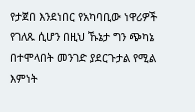የታጀበ እንደነበር የአካባቢው ነዋሪዎች የገለጹ ሲሆን በዚህ ኹኔታ ግን ጭካኔ በተሞላበት መንገድ ያደርጉታል የሚል እምነት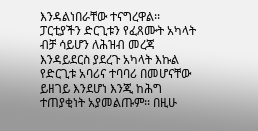እንዳልነበራቸው ተናግረዋል፡፡
ፓርቲያችን ድርጊቱን የፈጸሙት አካላት ብቻ ሳይሆን ለሕዝብ መረጃ እንዳይደርስ ያደረጉ አካላት እኩል የድርጊቱ አባሪና ተባባሪ በመሆናቸው ይዘገይ እንደሆነ እንጂ ከሕግ ተጠያቂነት አያመልጡም፡፡ በዚሁ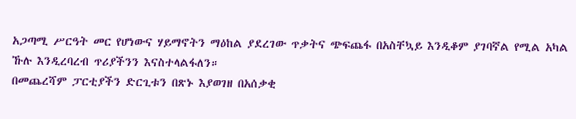አጋጣሚ ሥርዓት መር የሆነውና ሃይማኖትን ማዕከል ያደረገው ጥቃትና ጭፍጨፋ በአስቸኳይ እንዲቆም ያገባኛል የሚል አካል ኹሉ እንዲረባረብ ጥሪያችንን እናስተላልፋለን።
በመጨረሻም ፓርቲያችን ድርጊቱን በጽኑ እያወገዘ በአሰቃቂ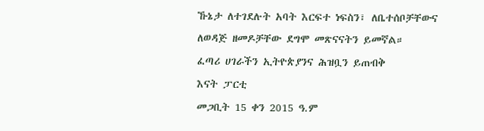ኹኔታ ለተገደሉት አባት እርፍተ ነፍስን፣ ለቤተሰቦቻቸውና ለወዳጅ ዘመዶቻቸው ደግሞ መጽናናትን ይመኛል።
ፈጣሪ ሀገራችን ኢትዮጵያንና ሕዝቧን ይጠብቅ
እናት ፓርቲ
መጋቢት 15 ቀን 2015 ዓ.ም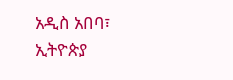አዲስ አበባ፣ ኢትዮጵያ